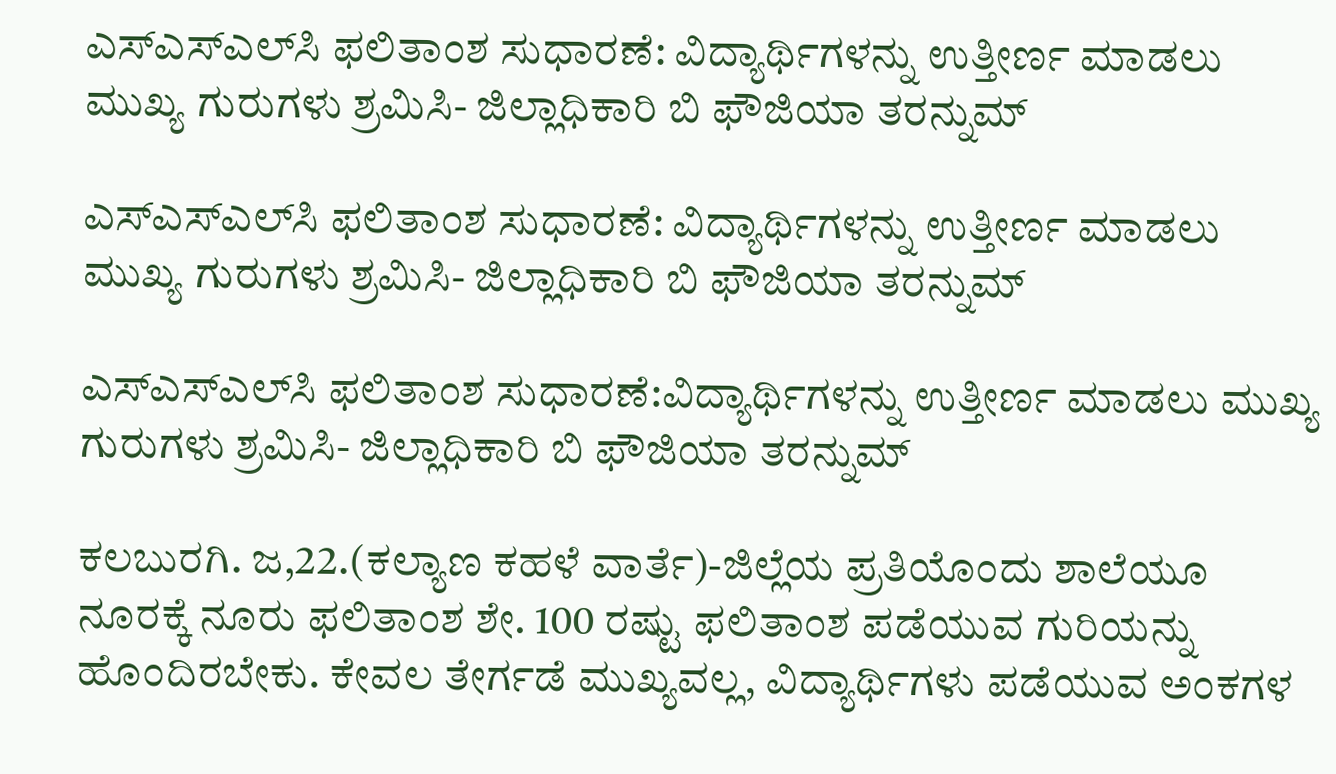ಎಸ್‌ಎಸ್‌ಎಲ್‌ಸಿ ಫಲಿತಾಂಶ ಸುಧಾರಣೆ: ವಿದ್ಯಾರ್ಥಿಗಳನ್ನು ಉತ್ತೀರ್ಣ ಮಾಡಲು ಮುಖ್ಯ ಗುರುಗಳು ಶ್ರಮಿಸಿ- ಜಿಲ್ಲಾಧಿಕಾರಿ ಬಿ ಫೌಜಿಯಾ ತರನ್ನುಮ್

ಎಸ್‌ಎಸ್‌ಎಲ್‌ಸಿ ಫಲಿತಾಂಶ ಸುಧಾರಣೆ: ವಿದ್ಯಾರ್ಥಿಗಳನ್ನು ಉತ್ತೀರ್ಣ ಮಾಡಲು ಮುಖ್ಯ ಗುರುಗಳು ಶ್ರಮಿಸಿ- ಜಿಲ್ಲಾಧಿಕಾರಿ ಬಿ ಫೌಜಿಯಾ ತರನ್ನುಮ್

ಎಸ್‌ಎಸ್‌ಎಲ್‌ಸಿ ಫಲಿತಾಂಶ ಸುಧಾರಣೆ:ವಿದ್ಯಾರ್ಥಿಗಳನ್ನು ಉತ್ತೀರ್ಣ ಮಾಡಲು ಮುಖ್ಯ ಗುರುಗಳು ಶ್ರಮಿಸಿ- ಜಿಲ್ಲಾಧಿಕಾರಿ ಬಿ ಫೌಜಿಯಾ ತರನ್ನುಮ್

ಕಲಬುರಗಿ. ಜ,22.(ಕಲ್ಯಾಣ ಕಹಳೆ ವಾರ್ತೆ)-ಜಿಲ್ಲೆಯ ಪ್ರತಿಯೊಂದು ಶಾಲೆಯೂ ನೂರಕ್ಕೆ ನೂರು ಫಲಿತಾಂಶ ಶೇ. 100 ರಷ್ಟು ಫಲಿತಾಂಶ ಪಡೆಯುವ ಗುರಿಯನ್ನು ಹೊಂದಿರಬೇಕು. ಕೇವಲ ತೇರ್ಗಡೆ ಮುಖ್ಯವಲ್ಲ, ವಿದ್ಯಾರ್ಥಿಗಳು ಪಡೆಯುವ ಅಂಕಗಳ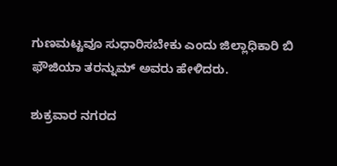ಗುಣಮಟ್ಟವೂ ಸುಧಾರಿಸಬೇಕು ಎಂದು ಜಿಲ್ಲಾಧಿಕಾರಿ ಬಿ ಫೌಜಿಯಾ ತರನ್ನುಮ್ ಅವರು ಹೇಳಿದರು.

ಶುಕ್ರವಾರ ನಗರದ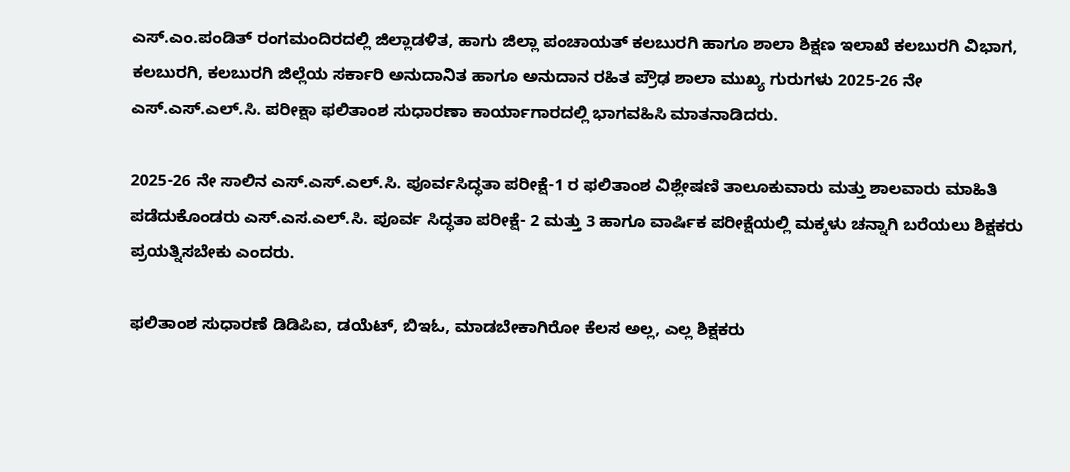ಎಸ್.ಎಂ.ಪಂಡಿತ್ ರಂಗಮಂದಿರದಲ್ಲಿ ಜಿಲ್ಲಾಡಳಿತ, ಹಾಗು ಜಿಲ್ಲಾ ಪಂಚಾಯತ್ ಕಲಬುರಗಿ ಹಾಗೂ ಶಾಲಾ ಶಿಕ್ಷಣ ಇಲಾಖೆ ಕಲಬುರಗಿ ವಿಭಾಗ, ಕಲಬುರಗಿ, ಕಲಬುರಗಿ ಜಿಲ್ಲೆಯ ಸರ್ಕಾರಿ ಅನುದಾನಿತ ಹಾಗೂ ಅನುದಾನ ರಹಿತ ಪ್ರೌಢ ಶಾಲಾ ಮುಖ್ಯ ಗುರುಗಳು 2025-26 ನೇ ಎಸ್.ಎಸ್.ಎಲ್.ಸಿ. ಪರೀಕ್ಷಾ ಫಲಿತಾಂಶ ಸುಧಾರಣಾ ಕಾರ್ಯಾಗಾರದಲ್ಲಿ ಭಾಗವಹಿಸಿ ಮಾತನಾಡಿದರು.

2025-26 ನೇ ಸಾಲಿನ ಎಸ್.ಎಸ್.ಎಲ್.ಸಿ. ಪೂರ್ವಸಿದ್ಧತಾ ಪರೀಕ್ಷೆ-1 ರ ಫಲಿತಾಂಶ ವಿಶ್ಲೇಷಣಿ ತಾಲೂಕುವಾರು ಮತ್ತು ಶಾಲವಾರು ಮಾಹಿತಿ ಪಡೆದುಕೊಂಡರು ಎಸ್.ಎಸ.ಎಲ್.ಸಿ. ಪೂರ್ವ ಸಿದ್ಧತಾ ಪರೀಕ್ಷೆ- 2 ಮತ್ತು 3 ಹಾಗೂ ವಾರ್ಷಿಕ ಪರೀಕ್ಷೆಯಲ್ಲಿ ಮಕ್ಕಳು ಚನ್ನಾಗಿ ಬರೆಯಲು ಶಿಕ್ಷಕರು ಪ್ರಯತ್ನಿಸಬೇಕು ಎಂದರು.

ಫಲಿತಾಂಶ ಸುಧಾರಣೆ ಡಿಡಿಪಿಐ, ಡಯೆಟ್, ಬಿಇಓ, ಮಾಡಬೇಕಾಗಿರೋ ಕೆಲಸ ಅಲ್ಲ, ಎಲ್ಲ ಶಿಕ್ಷಕರು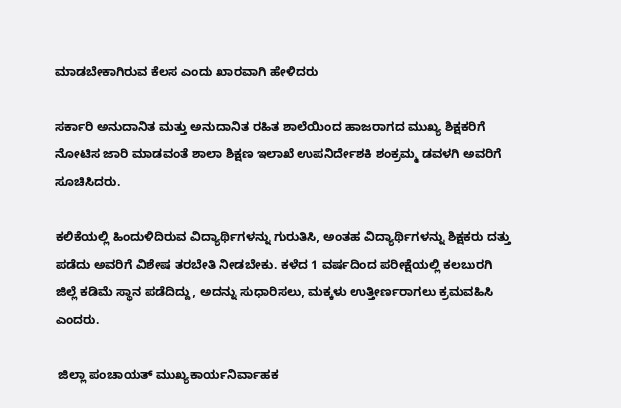ಮಾಡಬೇಕಾಗಿರುವ ಕೆಲಸ ಎಂದು ಖಾರವಾಗಿ ಹೇಳಿದರು

ಸರ್ಕಾರಿ ಅನುದಾನಿತ ಮತ್ತು ಅನುದಾನಿತ ರಹಿತ ಶಾಲೆಯಿಂದ ಹಾಜರಾಗದ ಮುಖ್ಯ ಶಿಕ್ಷಕರಿಗೆ ನೋಟಿಸ ಜಾರಿ ಮಾಡವಂತೆ ಶಾಲಾ ಶಿಕ್ಷಣ ಇಲಾಖೆ ಉಪನಿರ್ದೇಶಕಿ ಶಂಕ್ರಮ್ಮ ಡವಳಗಿ ಅವರಿಗೆ ಸೂಚಿಸಿದರು.

ಕಲಿಕೆಯಲ್ಲಿ ಹಿಂದುಳಿದಿರುವ ವಿದ್ಯಾರ್ಥಿಗಳನ್ನು ಗುರುತಿಸಿ, ಅಂತಹ ವಿದ್ಯಾರ್ಥಿಗಳನ್ನು ಶಿಕ್ಷಕರು ದತ್ತು ಪಡೆದು ಅವರಿಗೆ ವಿಶೇಷ ತರಬೇತಿ ನೀಡಬೇಕು. ಕಳೆದ 1 ವರ್ಷದಿಂದ ಪರೀಕ್ಷೆಯಲ್ಲಿ ಕಲಬುರಗಿ ಜಿಲ್ಲೆ ಕಡಿಮೆ ಸ್ಥಾನ ಪಡೆದಿದ್ದು, ಅದನ್ನು ಸುಧಾರಿಸಲು, ಮಕ್ಕಳು ಉತ್ತೀರ್ಣರಾಗಲು ಕ್ರಮವಹಿಸಿ ಎಂದರು.

 ಜಿಲ್ಲಾ ಪಂಚಾಯತ್ ಮುಖ್ಯಕಾರ್ಯನಿರ್ವಾಹಕ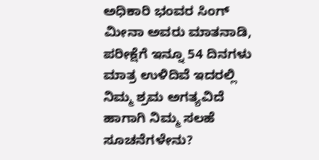ಅಧಿಕಾರಿ ಭಂವರ ಸಿಂಗ್ ಮೀನಾ ಅವರು ಮಾತನಾಡಿ, ಪರೀಕ್ಷೆಗೆ ಇನ್ನೂ 54 ದಿನಗಳು ಮಾತ್ರ ಉಳಿದಿವೆ ಇದರಲ್ಲಿ ನಿಮ್ಮ ಶ್ರಮ ಅಗತ್ಯವಿದೆ ಹಾಗಾಗಿ ನಿಮ್ಮ ಸಲಹೆ ಸೂಚನೆಗಳೇನು?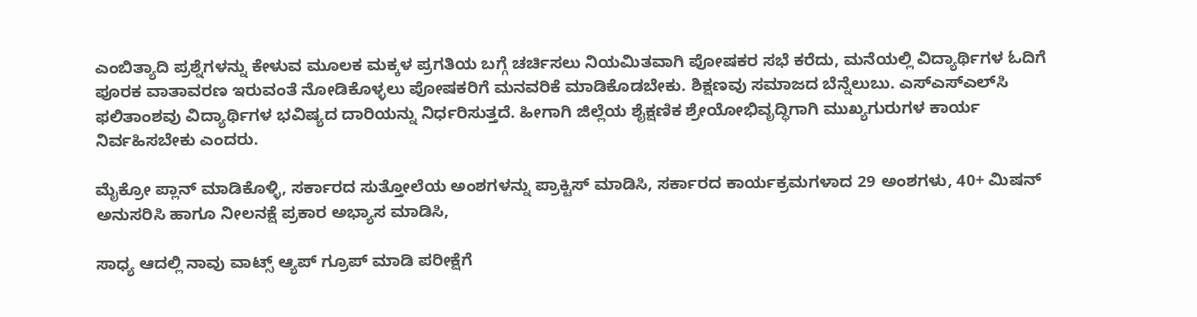ಎಂಬಿತ್ಯಾದಿ ಪ್ರಶ್ನೆಗಳನ್ನು ಕೇಳುವ ಮೂಲಕ ಮಕ್ಕಳ ಪ್ರಗತಿಯ ಬಗ್ಗೆ ಚರ್ಚಿಸಲು ನಿಯಮಿತವಾಗಿ ಪೋಷಕರ ಸಭೆ ಕರೆದು, ಮನೆಯಲ್ಲಿ ವಿದ್ಯಾರ್ಥಿಗಳ ಓದಿಗೆ ಪೂರಕ ವಾತಾವರಣ ಇರುವಂತೆ ನೋಡಿಕೊಳ್ಳಲು ಪೋಷಕರಿಗೆ ಮನವರಿಕೆ ಮಾಡಿಕೊಡಬೇಕು. ಶಿಕ್ಷಣವು ಸಮಾಜದ ಬೆನ್ನೆಲುಬು. ಎಸ್‌ಎಸ್‌ಎಲ್‌ಸಿ ಫಲಿತಾಂಶವು ವಿದ್ಯಾರ್ಥಿಗಳ ಭವಿಷ್ಯದ ದಾರಿಯನ್ನು ನಿರ್ಧರಿಸುತ್ತದೆ. ಹೀಗಾಗಿ ಜಿಲ್ಲೆಯ ಶೈಕ್ಷಣಿಕ ಶ್ರೇಯೋಭಿವೃದ್ಧಿಗಾಗಿ ಮುಖ್ಯಗುರುಗಳ ಕಾರ್ಯ ನಿರ್ವಹಿಸಬೇಕು ಎಂದರು.

ಮೈಕ್ರೋ ಪ್ಲಾನ್ ಮಾಡಿಕೊಳ್ಳಿ, ಸರ್ಕಾರದ ಸುತ್ತೋಲೆಯ ಅಂಶಗಳನ್ನು ಪ್ರಾಕ್ಟಿಸ್ ಮಾಡಿಸಿ, ಸರ್ಕಾರದ ಕಾರ್ಯಕ್ರಮಗಳಾದ 29 ಅಂಶಗಳು, 40+ ಮಿಷನ್ ಅನುಸರಿಸಿ ಹಾಗೂ ನೀಲನಕ್ಷೆ ಪ್ರಕಾರ ಅಭ್ಯಾಸ ಮಾಡಿಸಿ,

ಸಾಧ್ಯ ಆದಲ್ಲಿ ನಾವು ವಾಟ್ಸ್ ಆ್ಯಪ್ ಗ್ರೂಪ್ ಮಾಡಿ ಪರೀಕ್ಷೆಗೆ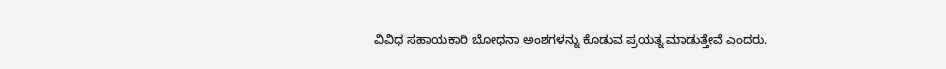ವಿವಿಧ ಸಹಾಯಕಾರಿ ಬೋಧನಾ ಅಂಶಗಳನ್ನು ಕೊಡುವ ಪ್ರಯತ್ನ ಮಾಡುತ್ತೇವೆ ಎಂದರು.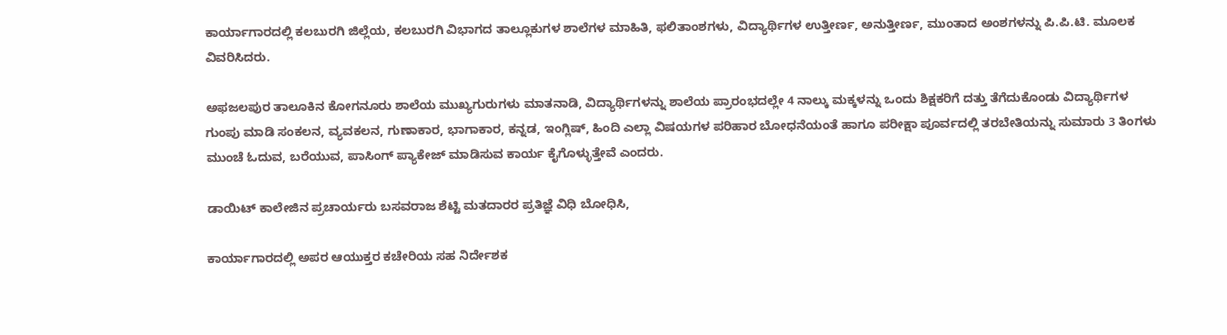ಕಾರ್ಯಾಗಾರದಲ್ಲಿ ಕಲಬುರಗಿ ಜಿಲ್ಲೆಯ, ಕಲಬುರಗಿ ವಿಭಾಗದ ತಾಲ್ಲೂಕುಗಳ ಶಾಲೆಗಳ ಮಾಹಿತಿ, ಫಲಿತಾಂಶಗಳು, ವಿದ್ಯಾರ್ಥಿಗಳ ಉತ್ತೀರ್ಣ, ಅನುತ್ತೀರ್ಣ, ಮುಂತಾದ ಅಂಶಗಳನ್ನು ಪಿ.ಪಿ.ಟಿ. ಮೂಲಕ ವಿವರಿಸಿದರು.

ಅಫಜಲಪುರ ತಾಲೂಕಿನ ಕೋಗನೂರು ಶಾಲೆಯ ಮುಖ್ಯಗುರುಗಳು ಮಾತನಾಡಿ, ವಿದ್ಯಾರ್ಥಿಗಳನ್ನು ಶಾಲೆಯ ಪ್ರಾರಂಭದಲ್ಲೇ 4 ನಾಲ್ಕು ಮಕ್ಕಳನ್ನು ಒಂದು ಶಿಕ್ಷಕರಿಗೆ ದತ್ತು ತೆಗೆದುಕೊಂಡು ವಿದ್ಯಾರ್ಥಿಗಳ ಗುಂಪು ಮಾಡಿ ಸಂಕಲನ, ವ್ಯವಕಲನ, ಗುಣಾಕಾರ, ಭಾಗಾಕಾರ, ಕನ್ನಡ, ಇಂಗ್ಲಿಷ್, ಹಿಂದಿ ಎಲ್ಲಾ ವಿಷಯಗಳ ಪರಿಹಾರ ಬೋಧನೆಯಂತೆ ಹಾಗೂ ಪರೀಕ್ಷಾ ಪೂರ್ವದಲ್ಲಿ ತರಬೇತಿಯನ್ನು ಸುಮಾರು 3 ತಿಂಗಳು ಮುಂಚೆ ಓದುವ, ಬರೆಯುವ, ಪಾಸಿಂಗ್ ಪ್ಯಾಕೇಜ್ ಮಾಡಿಸುವ ಕಾರ್ಯ ಕೈಗೊಳ್ಳುತ್ತೇವೆ ಎಂದರು.

ಡಾಯಿಟ್ ಕಾಲೇಜಿನ ಪ್ರಚಾರ್ಯರು ಬಸವರಾಜ ಶೆಟ್ಟಿ ಮತದಾರರ ಪ್ರತಿಜ್ಞೆ ವಿಧಿ ಬೋಧಿಸಿ,

ಕಾರ್ಯಾಗಾರದಲ್ಲಿ ಅಪರ ಆಯುಕ್ತರ ಕಚೇರಿಯ ಸಹ ನಿರ್ದೇಶಕ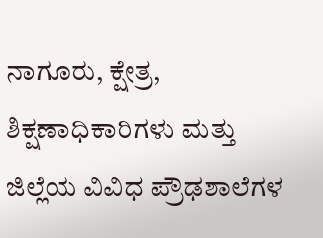ನಾಗೂರು, ಕ್ಷೇತ್ರ, ಶಿಕ್ಷಣಾಧಿಕಾರಿಗಳು ಮತ್ತು ಜಿಲ್ಲೆಯ ವಿವಿಧ ಪ್ರೌಢಶಾಲೆಗಳ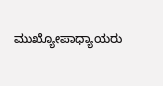ಮುಖ್ಯೋಪಾಧ್ಯಾಯರು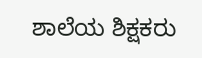ಶಾಲೆಯ ಶಿಕ್ಷಕರು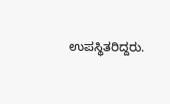ಉಪಸ್ಥಿತರಿದ್ದರು.